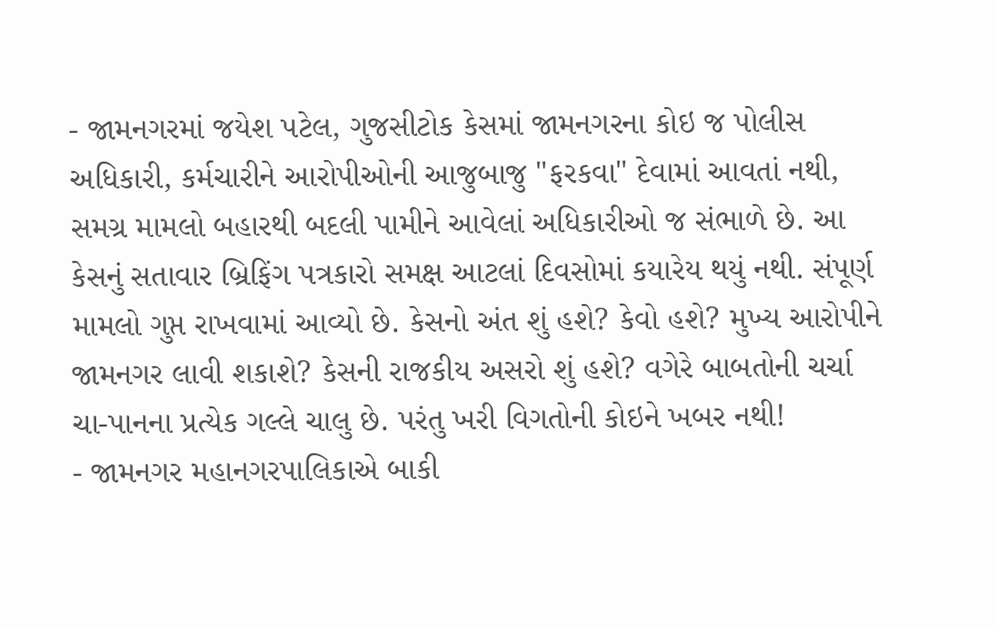- જામનગરમાં જયેશ પટેલ, ગુજસીટોક કેસમાં જામનગરના કોઇ જ પોલીસ અધિકારી, કર્મચારીને આરોપીઓની આજુબાજુ "ફરકવા" દેવામાં આવતાં નથી, સમગ્ર મામલો બહારથી બદલી પામીને આવેલાં અધિકારીઓ જ સંભાળે છે. આ કેસનું સતાવાર બ્રિફિંગ પત્રકારો સમક્ષ આટલાં દિવસોમાં કયારેય થયું નથી. સંપૂર્ણ મામલો ગુપ્ત રાખવામાં આવ્યો છે. કેસનો અંત શું હશે? કેવો હશે? મુખ્ય આરોપીને જામનગર લાવી શકાશે? કેસની રાજકીય અસરો શું હશે? વગેરે બાબતોની ચર્ચા ચા-પાનના પ્રત્યેક ગલ્લે ચાલુ છે. પરંતુ ખરી વિગતોની કોઇને ખબર નથી!
- જામનગર મહાનગરપાલિકાએ બાકી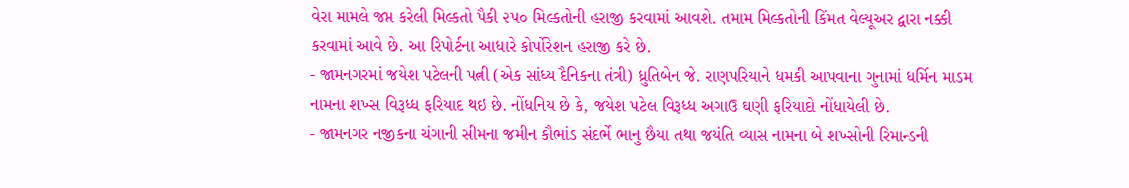વેરા મામલે જપ્ત કરેલી મિલ્કતો પૈકી ૨૫૦ મિલ્કતોની હરાજી કરવામાં આવશે. તમામ મિલ્કતોની કિંમત વેલ્યૂઅર દ્વારા નક્કી કરવામાં આવે છે. આ રિપોર્ટના આધારે કોર્પોરેશન હરાજી કરે છે.
- જામનગરમાં જયેશ પટેલની પત્ની (એક સાંધ્ય દૈનિકના તંત્રી) ધ્રુતિબેન જે. રાણપરિયાને ધમકી આપવાના ગુનામાં ધર્મિન માડમ નામના શખ્સ વિરૂધ્ધ ફરિયાદ થઇ છે. નોંધનિય છે કે, જયેશ પટેલ વિરૂધ્ધ અગાઉ ઘણી ફરિયાદો નોંધાયેલી છે.
- જામનગર નજીકના ચંગાની સીમના જમીન કૌભાંડ સંદર્ભે ભાનુ છૈયા તથા જયંતિ વ્યાસ નામના બે શખ્સોની રિમાન્ડની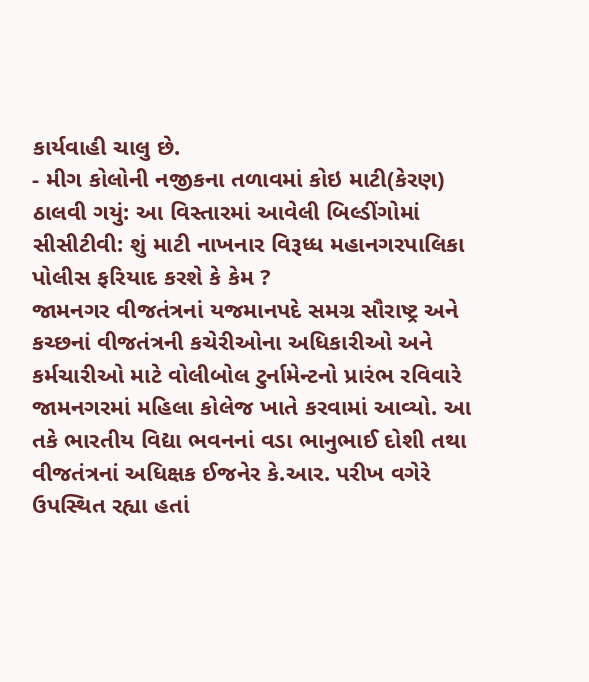કાર્યવાહી ચાલુ છે.
- મીગ કોલોની નજીકના તળાવમાં કોઇ માટી(કેરણ) ઠાલવી ગયું: આ વિસ્તારમાં આવેલી બિલ્ડીંગોમાં સીસીટીવી: શું માટી નાખનાર વિરૂધ્ધ મહાનગરપાલિકા પોલીસ ફરિયાદ કરશે કે કેમ ?
જામનગર વીજતંત્રનાં યજમાનપદે સમગ્ર સૌરાષ્ટ્ર અને કચ્છનાં વીજતંત્રની કચેરીઓના અધિકારીઓ અને કર્મચારીઓ માટે વોલીબોલ ટુર્નામેન્ટનો પ્રારંભ રવિવારે જામનગરમાં મહિલા કોલેજ ખાતે કરવામાં આવ્યો. આ તકે ભારતીય વિદ્યા ભવનનાં વડા ભાનુભાઈ દોશી તથા વીજતંત્રનાં અધિક્ષક ઈજનેર કે.આર. પરીખ વગેરે ઉપસ્થિત રહ્યા હતાં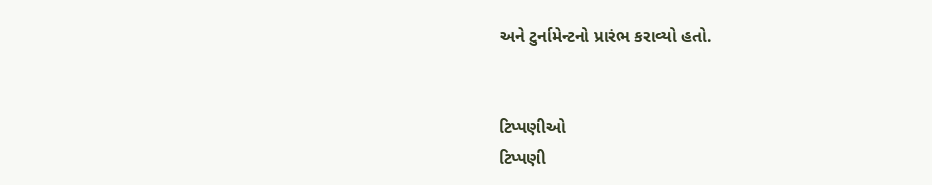અને ટુર્નામેન્ટનો પ્રારંભ કરાવ્યો હતો.


ટિપ્પણીઓ
ટિપ્પણી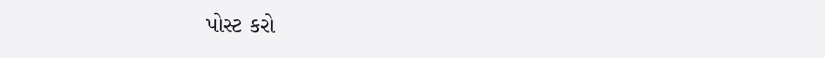પોસ્ટ કરો